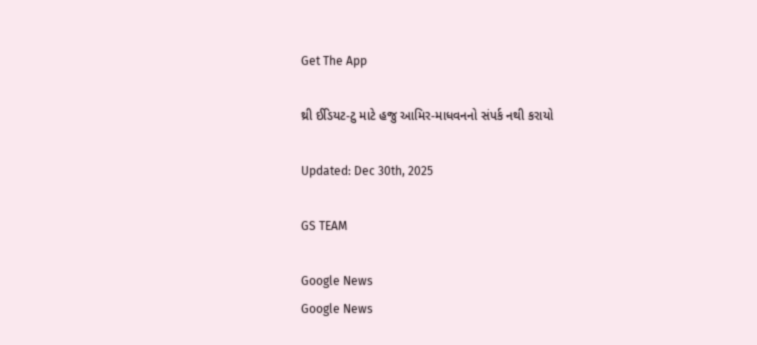Get The App

થ્રી ઈડિયટ-ટુ માટે હજુ આમિર-માધવનનો સંપર્ક નથી કરાયો

Updated: Dec 30th, 2025

GS TEAM

Google News
Google News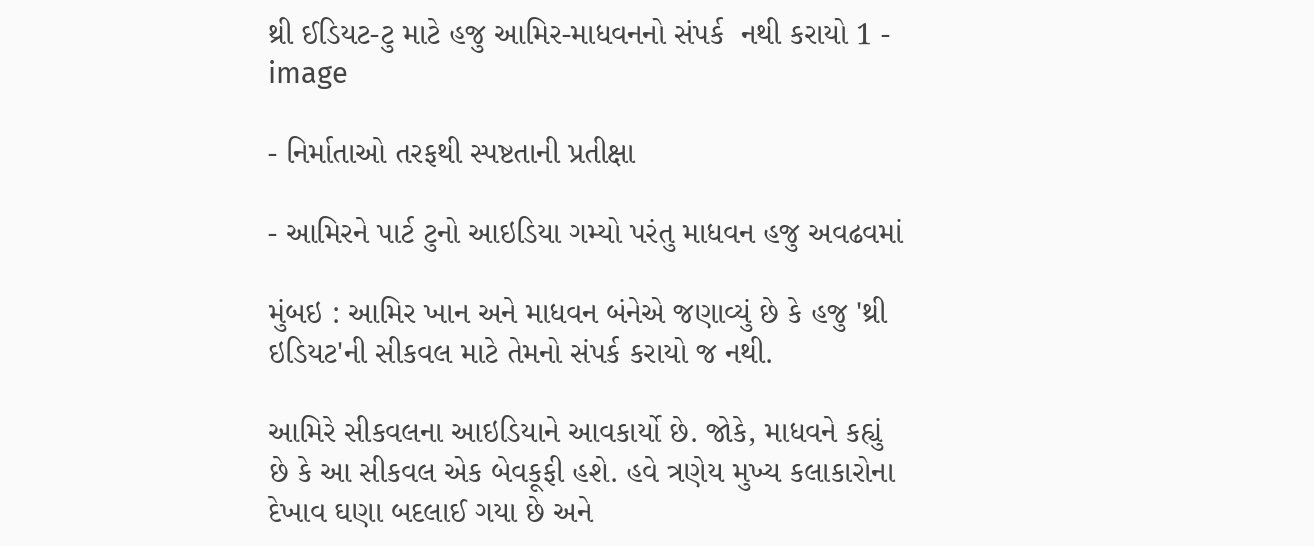થ્રી ઈડિયટ-ટુ માટે હજુ આમિર-માધવનનો સંપર્ક  નથી કરાયો 1 - image

- નિર્માતાઓ તરફથી સ્પષ્ટતાની પ્રતીક્ષા

- આમિરને પાર્ટ ટુનો આઇડિયા ગમ્યો પરંતુ માધવન હજુ અવઢવમાં

મુંબઇ : આમિર ખાન અને માધવન બંનેએ જણાવ્યું છે કે હજુ 'થ્રી ઇડિયટ'ની સીકવલ માટે તેમનો સંપર્ક કરાયો જ નથી.

આમિરે સીકવલના આઇડિયાને આવકાર્યો છે. જોકે, માધવને કહ્યું છે કે આ સીકવલ એક બેવકૂફી હશે. હવે ત્રણેય મુખ્ય કલાકારોના દેખાવ ઘણા બદલાઈ ગયા છે અને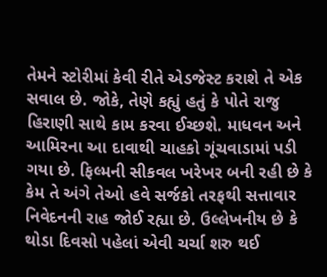તેમને સ્ટોરીમાં કેવી રીતે એડજેસ્ટ કરાશે તે એક સવાલ છે. જોકે, તેણે કહ્યું હતું કે પોતે રાજુ હિરાણી સાથે કામ કરવા ઈચ્છશે. માધવન અને આમિરના આ દાવાથી ચાહકો ગૂંચવાડામાં પડી ગયા છે. ફિલ્મની સીકવલ ખરેખર બની રહી છે કે કેમ તે અંગે તેઓ હવે સર્જકો તરફથી સત્તાવાર નિવેદનની રાહ જોઈ રહ્યા છે. ઉલ્લેખનીય છે કે થોડા દિવસો પહેલાં એવી ચર્ચા શરુ થઈ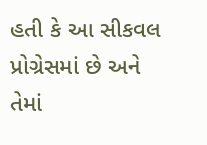હતી કે આ સીકવલ પ્રોગ્રેસમાં છે અને તેમાં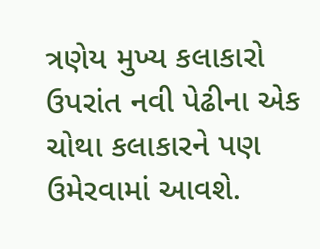ત્રણેય મુખ્ય કલાકારો ઉપરાંત નવી પેઢીના એક ચોથા કલાકારને પણ ઉમેરવામાં આવશે.